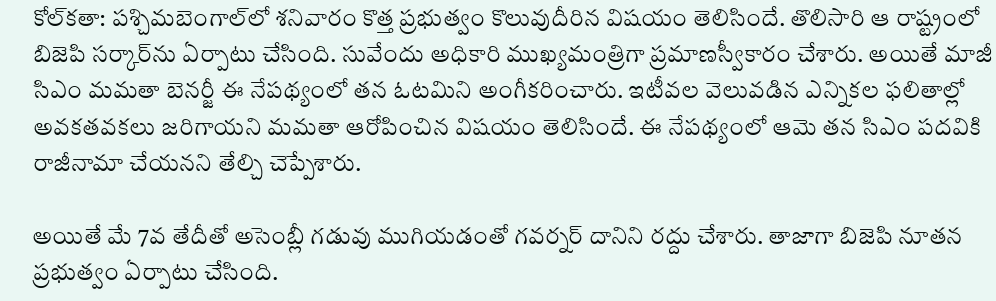కోల్‌కతా: పశ్చిమబెంగాల్‌లో శనివారం కొత్త ప్రభుత్వం కొలువుదీరిన విషయం తెలిసిందే. తొలిసారి ఆ రాష్ట్రంలో బిజెపి సర్కార్‌ను ఏర్పాటు చేసింది. సువేందు అధికారి ముఖ్యమంత్రిగా ప్రమాణస్వీకారం చేశారు. అయితే మాజీ సిఎం మమతా బెనర్జీ ఈ నేపథ్యంలో తన ఓటమిని అంగీకరించారు. ఇటీవల వెలువడిన ఎన్నికల ఫలితాల్లో అవకతవకలు జరిగాయని మమతా ఆరోపించిన విషయం తెలిసిందే. ఈ నేపథ్యంలో ఆమె తన సిఎం పదవికి రాజీనామా చేయనని తేల్చి చెప్పేశారు.

అయితే మే 7వ తేదీతో అసెంబ్లీ గడువు ముగియడంతో గవర్నర్ దానిని రద్దు చేశారు. తాజాగా బిజెపి నూతన ప్రభుత్వం ఏర్పాటు చేసింది.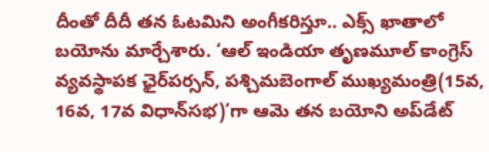దీంతో దీదీ తన ఓటమిని అంగీకరిస్తూ.. ఎక్స్ ఖాతాలో బయోను మార్చేశారు. ‘ఆల్ ఇండియా తృణమూల్ కాంగ్రెస్ వ్యవస్థాపక ఛైర్‌పర్సన్, పశ్చిమబెంగాల్ ముఖ్యమంత్రి(15వ, 16వ, 17వ విధాన్‌సభ)’గా ఆమె తన బయోని అప్‌డేట్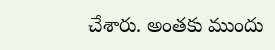చేశారు. అంతకు ముందు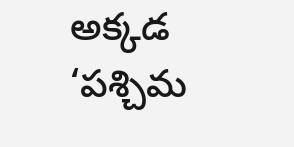అక్కడ ‘పశ్చిమ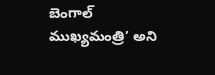బెంగాల్ ముఖ్యమంత్రి’ అని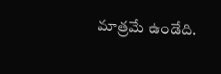మాత్రమే ఉండేది.